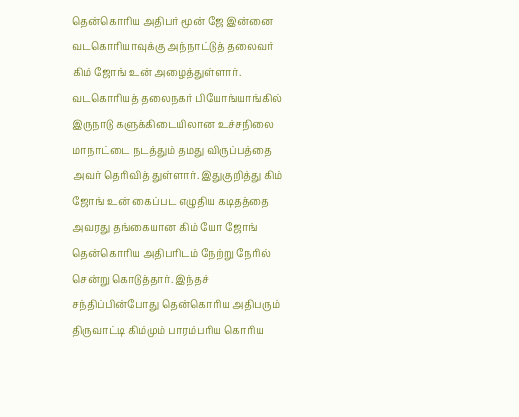தென்கொரிய அதிபர் மூன் ஜே இன்னை வடகொரியாவுக்கு அந்நாட்டுத் தலைவர் கிம் ஜோங் உன் அழைத்துள்ளார். வடகொரியத் தலைநகர் பியோங்யாங்கில் இருநாடு களுக்கிடையிலான உச்சநிலை மாநாட்டை நடத்தும் தமது விருப்பத்தை அவர் தெரிவித் துள்ளார். இதுகுறித்து கிம் ஜோங் உன் கைப்பட எழுதிய கடிதத்தை அவரது தங்கையான கிம் யோ ஜோங் தென்கொரிய அதிபரிடம் நேற்று நேரில் சென்று கொடுத்தார். இந்தச் சந்திப்பின்போது தென்கொரிய அதிபரும் திருவாட்டி கிம்மும் பாரம்பரிய கொரிய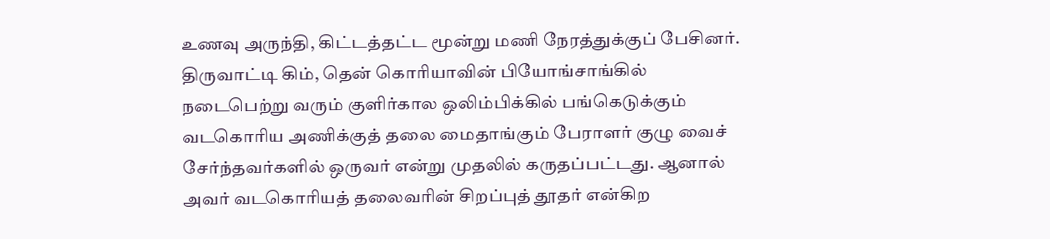உணவு அருந்தி, கிட்டத்தட்ட மூன்று மணி நேரத்துக்குப் பேசினர்.
திருவாட்டி கிம், தென் கொரியாவின் பியோங்சாங்கில் நடைபெற்று வரும் குளிர்கால ஒலிம்பிக்கில் பங்கெடுக்கும் வடகொரிய அணிக்குத் தலை மைதாங்கும் பேராளர் குழு வைச் சேர்ந்தவர்களில் ஒருவர் என்று முதலில் கருதப்பட்டது. ஆனால் அவர் வடகொரியத் தலைவரின் சிறப்புத் தூதர் என்கிற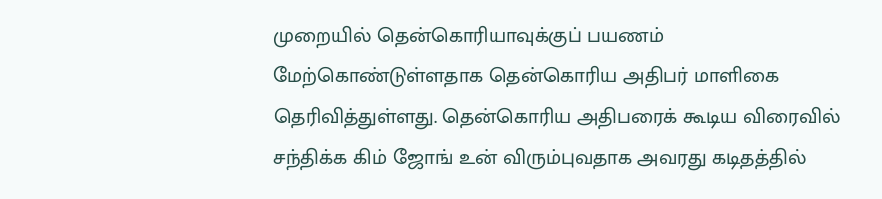முறையில் தென்கொரியாவுக்குப் பயணம் மேற்கொண்டுள்ளதாக தென்கொரிய அதிபர் மாளிகை தெரிவித்துள்ளது. தென்கொரிய அதிபரைக் கூடிய விரைவில் சந்திக்க கிம் ஜோங் உன் விரும்புவதாக அவரது கடிதத்தில்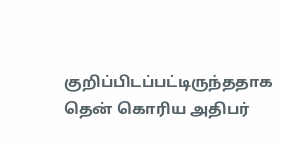குறிப்பிடப்பட்டிருந்ததாக தென் கொரிய அதிபர்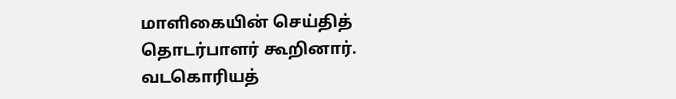மாளிகையின் செய்தித் தொடர்பாளர் கூறினார்.
வடகொரியத்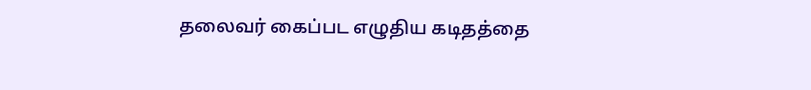தலைவர் கைப்பட எழுதிய கடிதத்தை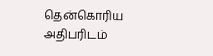தென்கொரிய அதிபரிடம்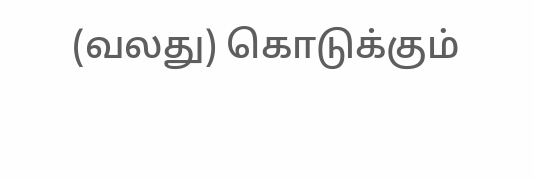(வலது) கொடுக்கும்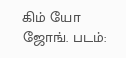கிம் யோ ஜோங். படம்: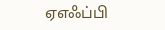ஏஎஃப்பி